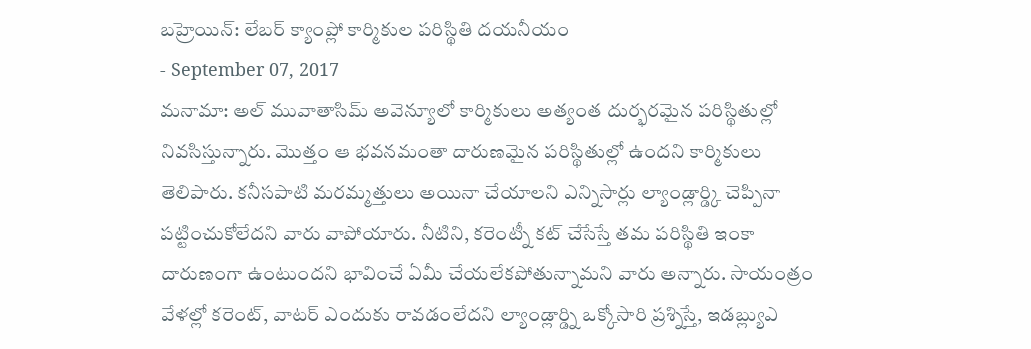బహ్రెయిన్: లేబర్ క్యాంప్లో కార్మికుల పరిస్థితి దయనీయం
- September 07, 2017
మనామా: అల్ మువాతాసిమ్ అవెన్యూలో కార్మికులు అత్యంత దుర్భరమైన పరిస్థితుల్లో నివసిస్తున్నారు. మొత్తం ఆ భవనమంతా దారుణమైన పరిస్థితుల్లో ఉందని కార్మికులు తెలిపారు. కనీసపాటి మరమ్మత్తులు అయినా చేయాలని ఎన్నిసార్లు ల్యాండ్లార్డ్కి చెప్పినా పట్టించుకోలేదని వారు వాపోయారు. నీటిని, కరెంట్నీ కట్ చేసేస్తే తమ పరిస్థితి ఇంకా దారుణంగా ఉంటుందని భావించే ఏమీ చేయలేకపోతున్నామని వారు అన్నారు. సాయంత్రం వేళల్లో కరెంట్, వాటర్ ఎందుకు రావడంలేదని ల్యాండ్లార్డ్ని ఒక్కోసారి ప్రశ్నిస్తే, ఇడబ్ల్యుఎ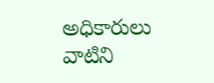అధికారులు వాటిని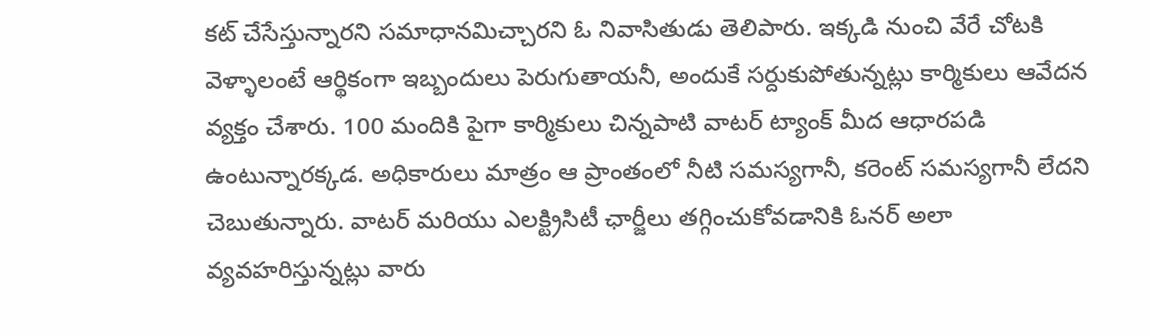కట్ చేసేస్తున్నారని సమాధానమిచ్చారని ఓ నివాసితుడు తెలిపారు. ఇక్కడి నుంచి వేరే చోటకి వెళ్ళాలంటే ఆర్థికంగా ఇబ్బందులు పెరుగుతాయనీ, అందుకే సర్దుకుపోతున్నట్లు కార్మికులు ఆవేదన వ్యక్తం చేశారు. 100 మందికి పైగా కార్మికులు చిన్నపాటి వాటర్ ట్యాంక్ మీద ఆధారపడి ఉంటున్నారక్కడ. అధికారులు మాత్రం ఆ ప్రాంతంలో నీటి సమస్యగానీ, కరెంట్ సమస్యగానీ లేదని చెబుతున్నారు. వాటర్ మరియు ఎలక్ట్రిసిటీ ఛార్జీలు తగ్గించుకోవడానికి ఓనర్ అలా వ్యవహరిస్తున్నట్లు వారు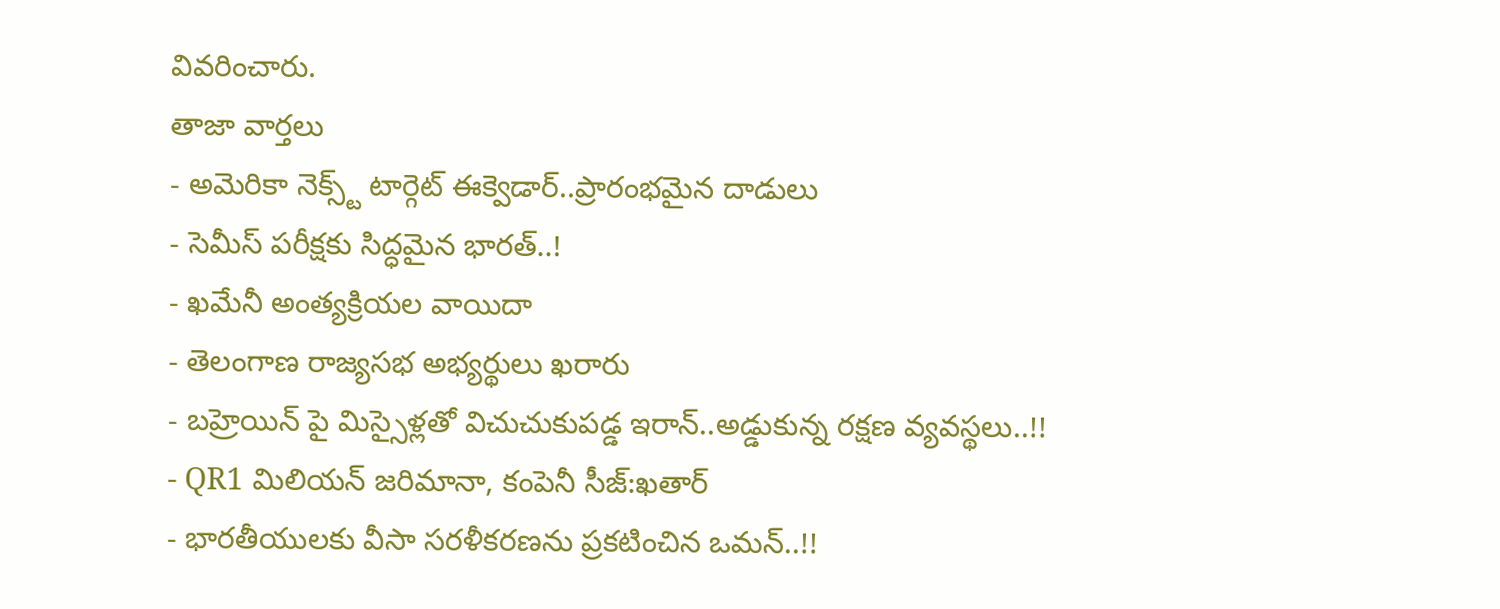వివరించారు.
తాజా వార్తలు
- అమెరికా నెక్స్ట్ టార్గెట్ ఈక్వెడార్..ప్రారంభమైన దాడులు
- సెమీస్ పరీక్షకు సిద్ధమైన భారత్..!
- ఖమేనీ అంత్యక్రియల వాయిదా
- తెలంగాణ రాజ్యసభ అభ్యర్థులు ఖరారు
- బహ్రెయిన్ పై మిస్సైళ్లతో విచుచుకుపడ్డ ఇరాన్..అడ్డుకున్న రక్షణ వ్యవస్థలు..!!
- QR1 మిలియన్ జరిమానా, కంపెనీ సీజ్:ఖతార్
- భారతీయులకు వీసా సరళీకరణను ప్రకటించిన ఒమన్..!!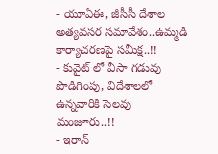- యూఏఈ, జీసీసీ దేశాల అత్యవసర సమావేశం..ఉమ్మడి కార్యాచరణపై సమీక్ష..!!
- కువైట్ లో వీసా గడువు పొడిగింపు, విదేశాలలో ఉన్నవారికి సెలవు మంజూరు..!!
- ఇరాన్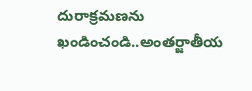దురాక్రమణను ఖండించండి..అంతర్జాతీయ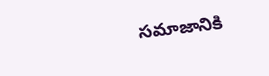సమాజానికి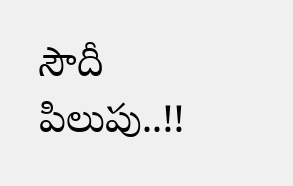సౌదీ పిలుపు..!!